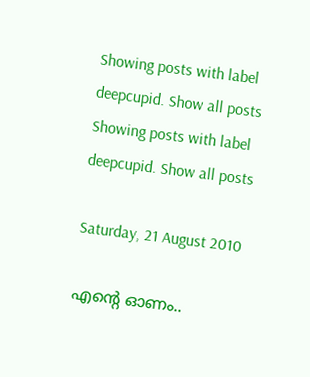Showing posts with label deepcupid. Show all posts
Showing posts with label deepcupid. Show all posts

Saturday, 21 August 2010

എന്റെ ഓണം..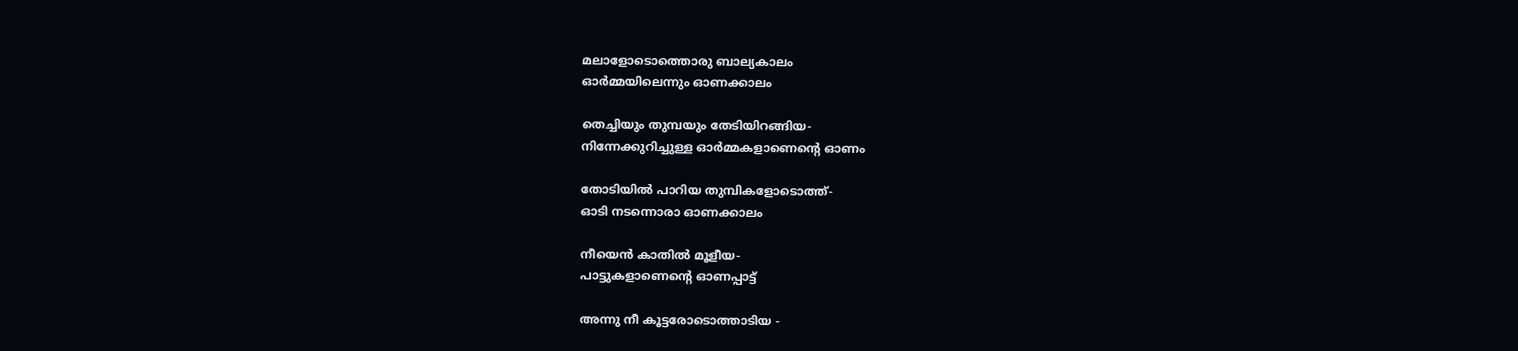മലാളോടൊത്തൊരു ബാല്യകാലം
ഓര്‍മ്മയിലെന്നും ഓണക്കാലം

തെച്ചിയും തുമ്പയും തേടിയിറങ്ങിയ-
നിന്നേക്കുറിച്ചുള്ള ഓര്‍മ്മകളാണെന്റെ ഓണം

തോടിയില്‍ പാറിയ തുമ്പികളോടൊത്ത്-
ഓടി നടന്നൊരാ ഓണക്കാലം

നീയെന്‍ കാതില്‍ മൂളീയ-
പാട്ടുകളാണെന്റെ ഓണപ്പാട്ട്

അന്നു നീ കൂട്ടരോടൊത്താടിയ -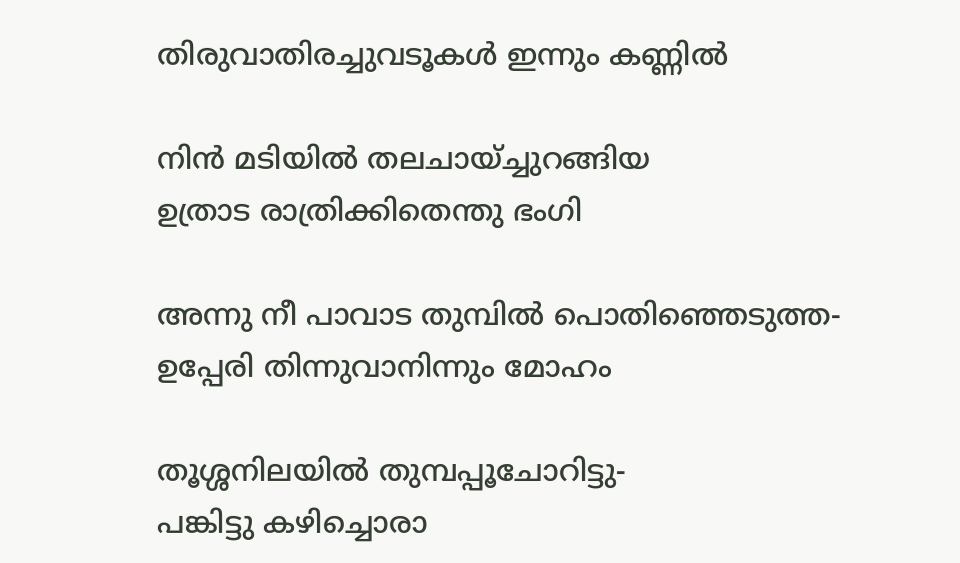തിരുവാതിരച്ചുവടൂകള്‍ ഇന്നും കണ്ണില്‍

നിന്‍ മടിയില്‍ തലചായ്ച്ചുറങ്ങിയ
ഉത്രാട രാത്രിക്കിതെന്തു ഭംഗി

അന്നു നീ പാവാട തുമ്പില്‍ പൊതിഞ്ഞെടുത്ത-
ഉപ്പേരി തിന്നുവാനിന്നും മോഹം

തൂശ്ശനിലയില്‍ തുമ്പപ്പൂചോറിട്ടു-
പങ്കിട്ടു കഴിച്ചൊരാ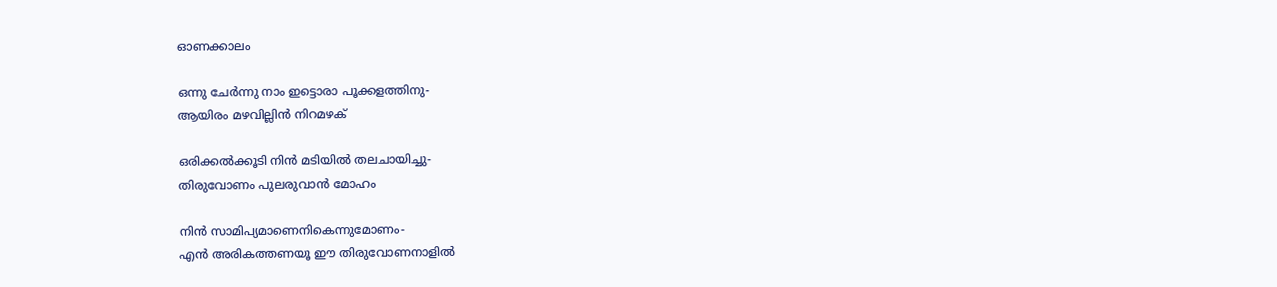ഓണക്കാലം

ഒന്നു ചേര്‍ന്നു നാം ഇട്ടൊരാ പൂക്കളത്തിനു-
ആയിരം മഴവില്ലിന്‍ നിറമഴക്

ഒരിക്കല്‍ക്കൂടി നിന്‍ മടിയില്‍ തലചായിച്ചു-
തിരുവോണം പുലരുവാന്‍ മോഹം

നിന്‍ സാമിപ്യമാണെനികെന്നുമോണം-
എന്‍ അരികത്തണയൂ ഈ തിരുവോണനാളില്‍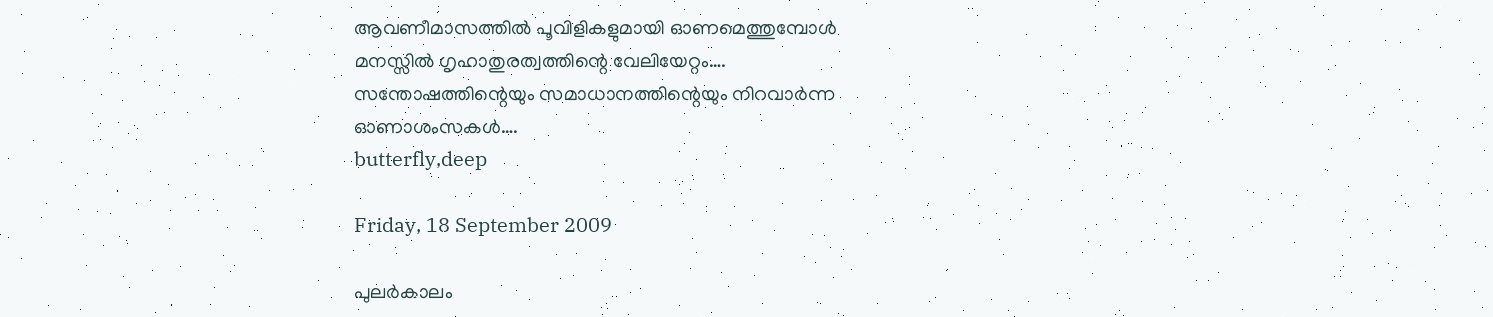ആവണീമാസത്തില്‍ പൂവിളികളുമായി ഓണമെത്തുമ്പോള്‍
മനസ്സില്‍ ഗൃഹാതുരത്വത്തിന്റെ വേലിയേറ്റം….
സന്തോഷത്തിന്റെയും സമാധാനത്തിന്റെയും നിറവാര്‍ന്ന
ഓണാശംസകള്‍….
butterfly,deep

Friday, 18 September 2009

പുലര്‍കാലം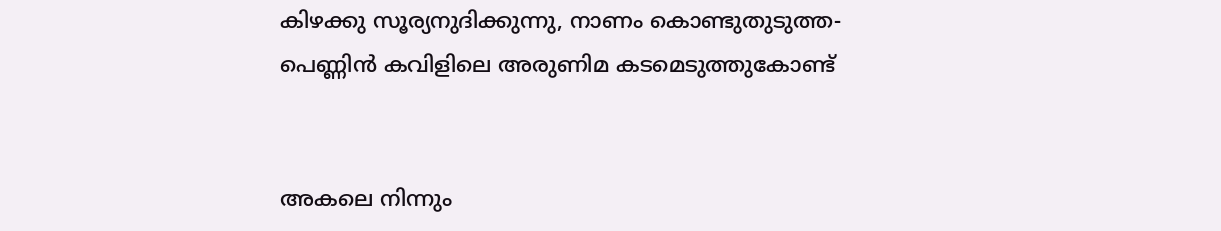കിഴക്കു സൂര്യനുദിക്കുന്നു, നാണം കൊണ്ടുതുടുത്ത-
പെണ്ണിന്‍ കവിളിലെ അരുണിമ കടമെടുത്തുകോണ്ട്


അകലെ നിന്നും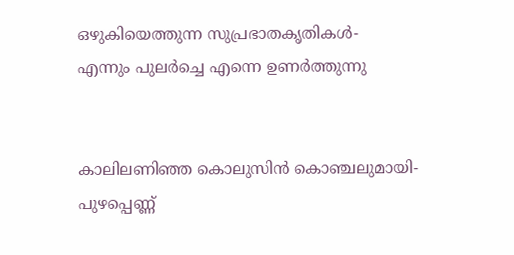ഒഴുകിയെത്തുന്ന സുപ്രഭാതകൃതികള്‍-
എന്നും പുലര്‍ച്ചെ എന്നെ ഉണര്‍ത്തുന്നു


കാലിലണിഞ്ഞ കൊലുസിന്‍ കൊഞ്ചലുമായി-
പുഴപ്പെണ്ണ്‍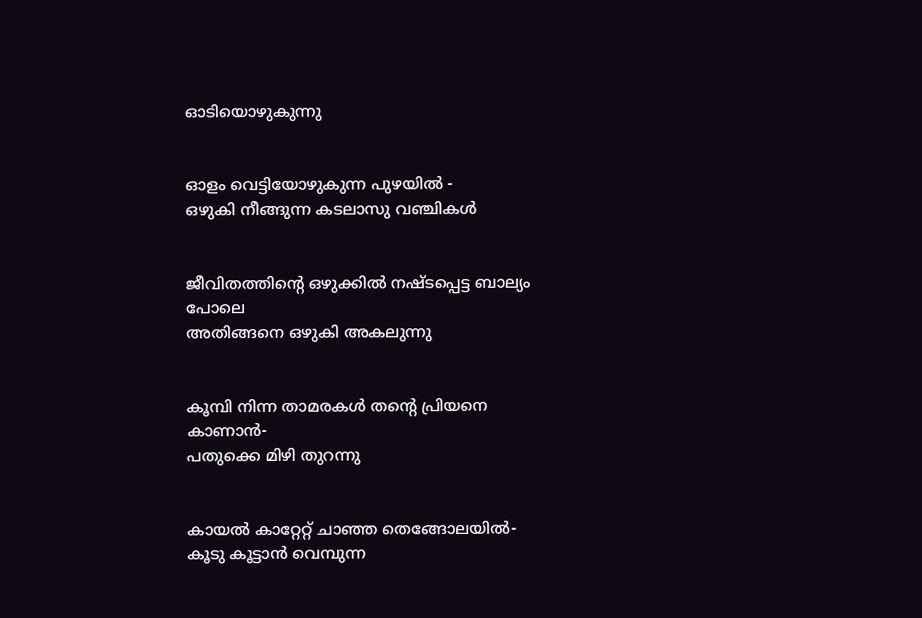ഓടിയൊഴുകുന്നു


ഓളം വെട്ടിയോഴുകുന്ന പുഴയില്‍ -
ഒഴുകി നീങ്ങുന്ന കടലാസു വഞ്ചികള്‍


ജീവിതത്തിന്റെ ഒഴുക്കില്‍ നഷ്ടപ്പെട്ട ബാല്യം പോലെ
അതിങ്ങനെ ഒഴുകി അകലുന്നു


കൂമ്പി നിന്ന താമരകള്‍ തന്റെ പ്രിയനെ കാണാന്‍-
പതുക്കെ മിഴി തുറന്നു


കായല്‍ കാറ്റേറ്റ് ചാഞ്ഞ തെങ്ങോലയില്‍-
കൂടു കൂട്ടാന്‍ വെമ്പുന്ന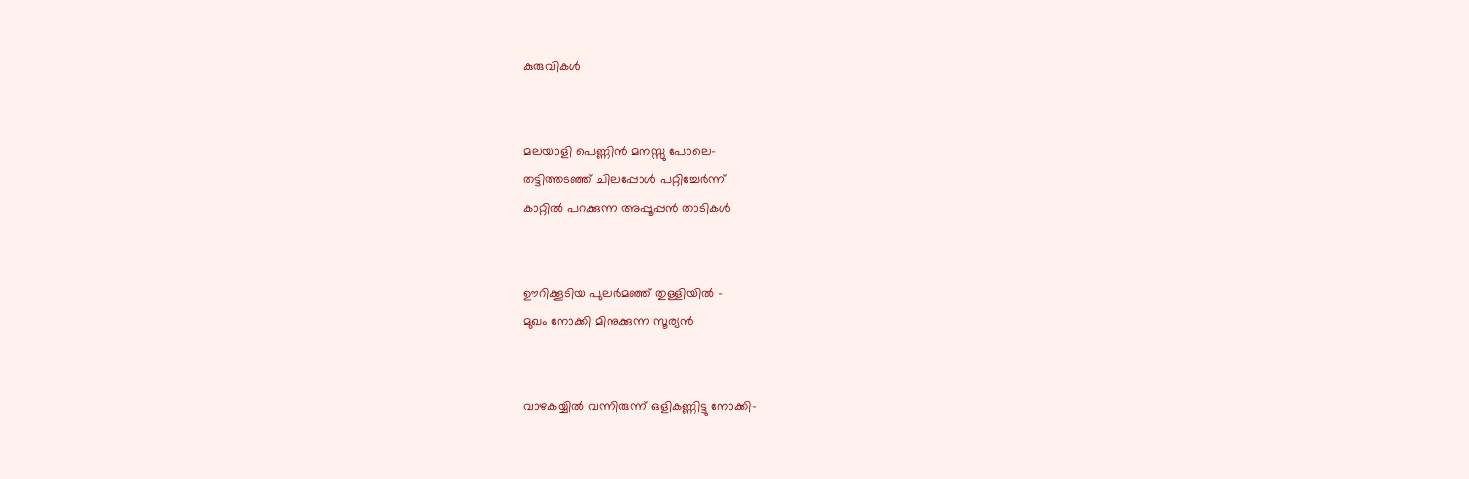കുരുവികള്‍


മലയാളി പെണ്ണിന്‍ മനസ്സു പോലെ-
തട്ടിത്തടഞ്ഞ് ചിലപ്പോള്‍ പറ്റിച്ചേര്‍ന്ന്
കാറ്റില്‍ പറക്കുന്ന അപ്പൂപ്പന്‍ താടികള്‍


ഊറിക്കൂടിയ പുലര്‍മഞ്ഞ് തുള്ളിയില്‍ -
മുഖം നോക്കി മിനുക്കുന്ന സൂര്യന്‍


വാഴകയ്യില്‍ വന്നിരുന്ന് ഒളികണ്ണിട്ടു നോക്കി-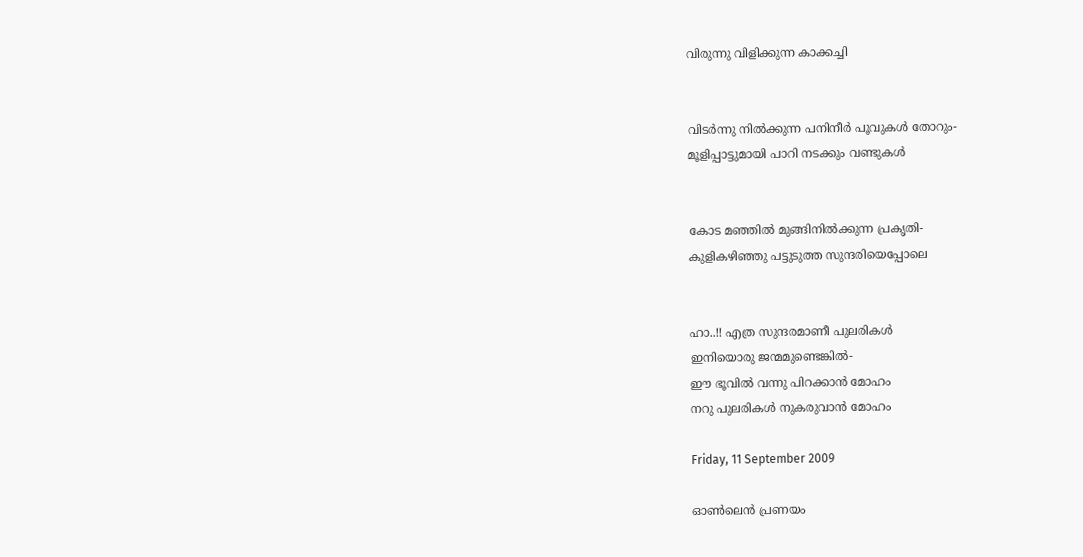വിരുന്നു വിളിക്കുന്ന കാക്കച്ചി


വിടര്‍ന്നു നില്‍ക്കുന്ന പനിനീര്‍ പൂവുകള്‍ തോറും-
മൂളിപ്പാട്ടുമായി പാറി നടക്കും വണ്ടുകള്‍


കോട മഞ്ഞില്‍ മുങ്ങിനില്‍ക്കുന്ന പ്രകൃതി-
കുളികഴിഞ്ഞു പട്ടുടുത്ത സുന്ദരിയെപ്പോലെ


ഹാ..!! എത്ര സുന്ദരമാണീ പുലരികള്‍
ഇനിയൊരു ജന്മമുണ്ടെങ്കില്‍-
ഈ ഭൂവില്‍ വന്നു പിറക്കാന്‍ മോഹം
നറു പുലരികള്‍ നുകരുവാന്‍ മോഹം

Friday, 11 September 2009

ഓണ്‍ലെന്‍ പ്രണയം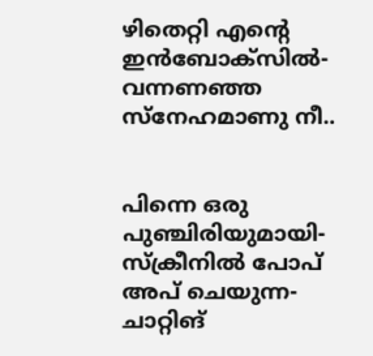ഴിതെറ്റി എന്റെ ഇന്‍ബോക്സില്‍-
വന്നണഞ്ഞ സ്നേഹമാണു നീ..


പിന്നെ ഒരു പുഞ്ചിരിയുമായി-
സ്ക്രീനില്‍ പോപ് അപ് ചെയുന്ന-
ചാറ്റിങ്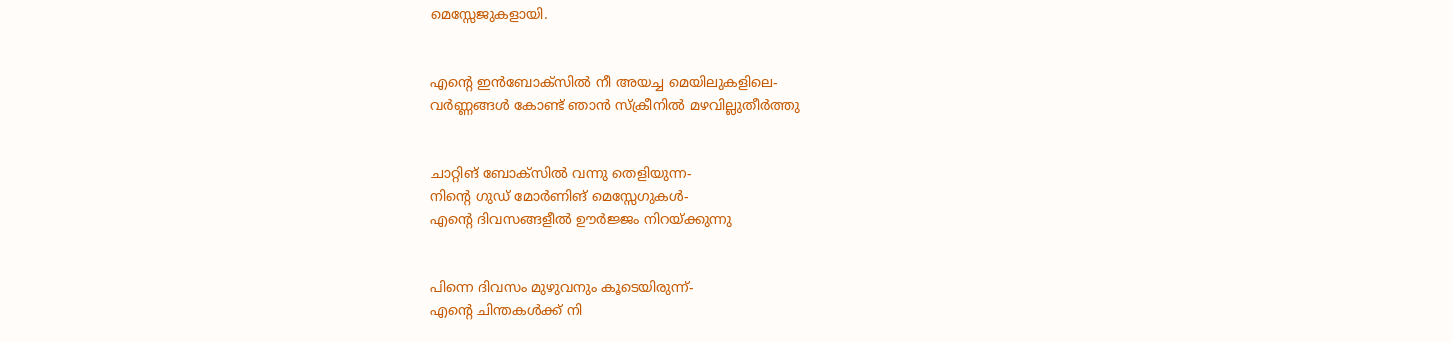മെസ്സേജുകളായി.


എന്റെ ഇന്‍ബോക്സില്‍ നീ അയച്ച മെയിലുകളിലെ-
വര്‍ണ്ണങ്ങള്‍ കോണ്ട് ഞാന്‍ സ്ക്രീനില്‍ മഴവില്ലുതീര്‍ത്തു


ചാറ്റിങ് ബോക്സില്‍ വന്നു തെളിയുന്ന-
നിന്റെ ഗുഡ് മോര്‍ണിങ് മെസ്സേഗുകള്‍-
എന്റെ ദിവസങ്ങളീല്‍ ഊര്‍ജ്ജം നിറയ്ക്കുന്നു


പിന്നെ ദിവസം മുഴുവനും കൂടെയിരുന്ന്-
എന്റെ ചിന്തകള്‍ക്ക് നി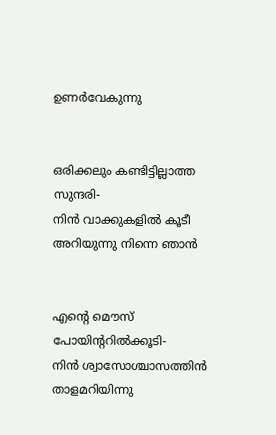ഉണര്‍വേകുന്നു


ഒരിക്കലും കണ്ടിട്ടില്ലാത്ത സുന്ദരി-
നിന്‍ വാക്കുകളില്‍ കൂടീ അറിയുന്നു നിന്നെ ഞാന്‍


എന്റെ മൌസ് പോയിന്ററില്‍ക്കൂടി-
നിന്‍ ശ്വാസോശ്ചാസത്തിന്‍ താളമറിയിന്നു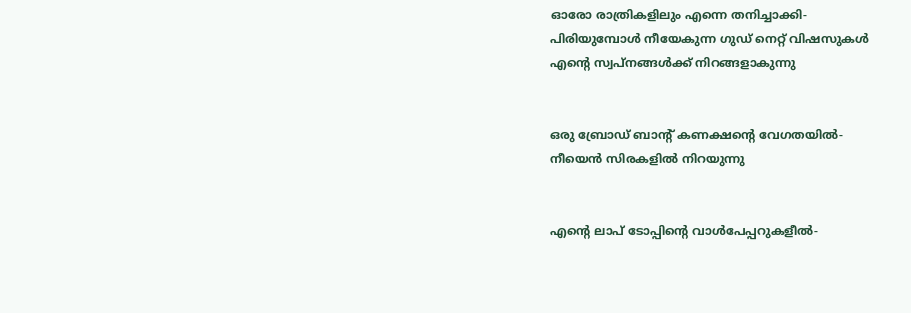ഓരോ രാത്രികളിലും എന്നെ തനിച്ചാക്കി-
പിരിയുമ്പോള്‍ നീയേകുന്ന ഗുഡ് നെറ്റ് വിഷസുകള്‍
എന്റെ സ്വപ്നങ്ങള്‍ക്ക് നിറങ്ങളാകുന്നു


ഒരു ബ്രോഡ് ബാന്റ് കണക്ഷന്റെ വേഗതയില്‍-
നീയെന്‍ സിരകളില്‍ നിറയുന്നു


എന്റെ ലാപ് ടോപ്പിന്റെ വാള്‍പേപ്പറുകളീല്‍-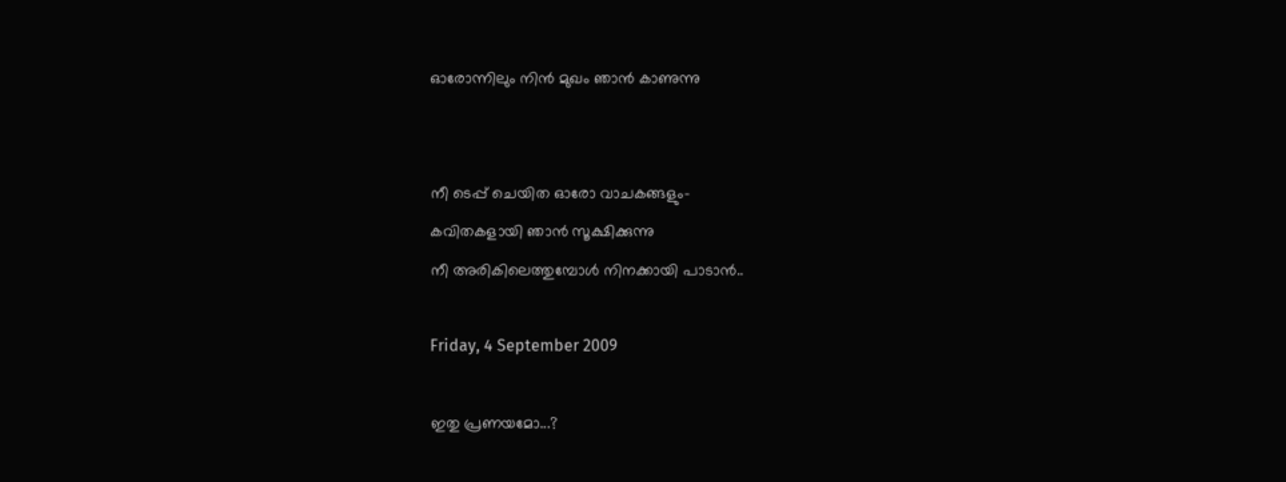ഓരോന്നിലും നിന്‍ മുഖം ഞാന്‍ കാണുന്നു


നീ ടെപ്പ് ചെയിത ഓരോ വാചകങ്ങളും-
കവിതകളായി ഞാന്‍ സൂക്ഷിക്കുന്നു
നീ അരികിലെത്തുമ്പോള്‍ നിനക്കായി പാടാന്‍..

Friday, 4 September 2009

ഇതു പ്രണയമോ...?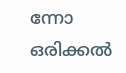ന്നോ ഒരിക്കല്‍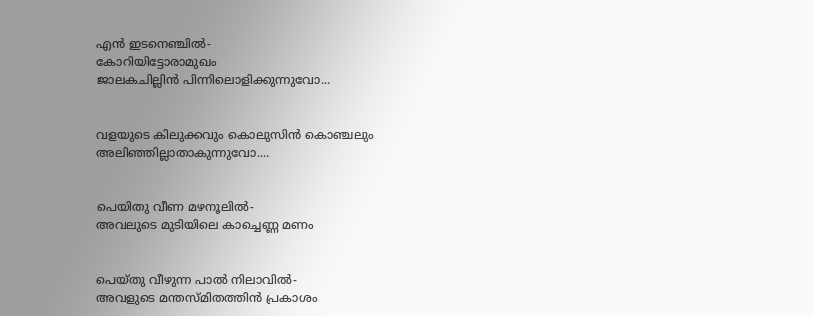എന്‍ ഇടനെഞ്ചില്‍-
കോറിയിട്ടോരാമുഖം
ജാലകചില്ലിന്‍ പിന്നിലൊളിക്കുന്നുവോ...


വളയുടെ കിലുക്കവും കൊലുസിന്‍ കൊഞ്ചലും
അലിഞ്ഞില്ലാതാകുന്നുവോ....


പെയിതു വീണ മഴനൂലില്‍-
അവലുടെ മുടിയിലെ കാച്ചെണ്ണ മണം


പെയ്തു വീഴുന്ന പാല്‍ നിലാവില്‍-
അവളുടെ മന്തസ്മിതത്തിന്‍ പ്രകാശം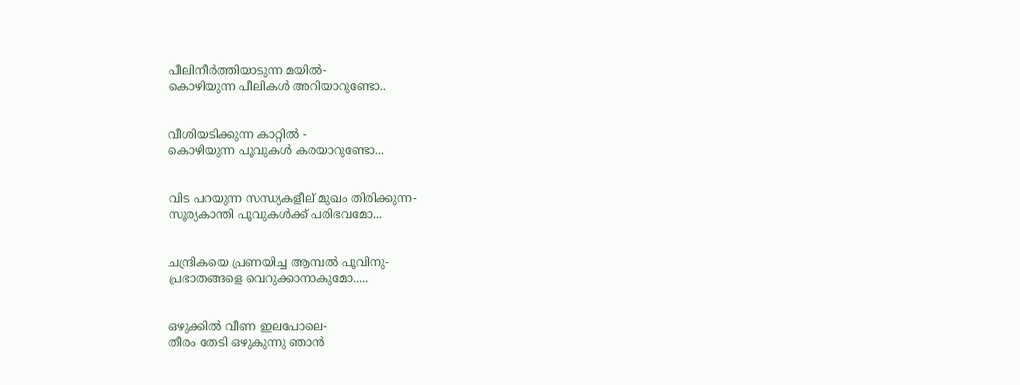പീലിനീര്‍ത്തിയാടുന്ന മയില്‍-
കൊഴിയുന്ന പീലികള്‍ അറിയാറുണ്ടോ..


വീശിയടിക്കുന്ന കാറ്റില്‍ -
കൊഴിയുന്ന പൂവുകള്‍ കരയാറുണ്ടോ...


വിട പറയുന്ന സന്ധ്യകളീല് മുഖം തിരിക്കുന്ന-
സൂര്യകാന്തി പൂവുകള്‍ക്ക് പരിഭവമോ...


ചന്ദ്രികയെ പ്രണയിച്ച ആമ്പല്‍ പൂവിനു-
പ്രഭാതങ്ങളെ വെറുക്കാനാകുമോ.....


ഒഴുക്കില്‍ വീണ ഇലപോലെ-
തീരം തേടി ഒഴുകുന്നു ഞാന്‍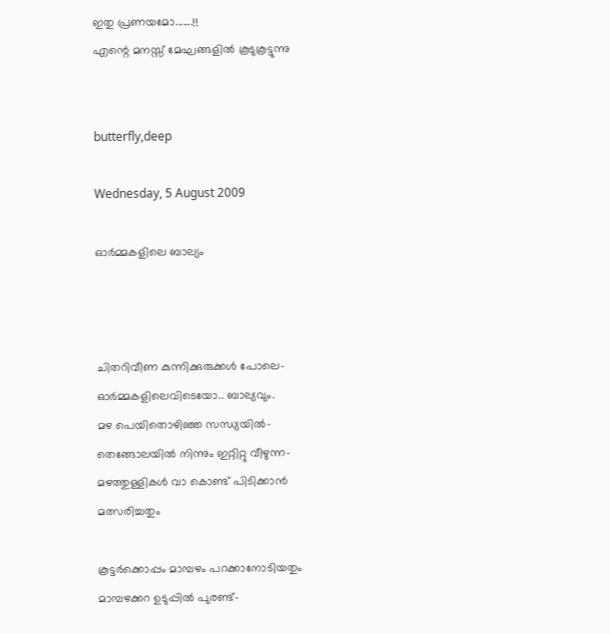ഇതു പ്രണയമോ.......!!
എന്റെ മനസ്സ് മേഘങ്ങളില്‍ കൂടുകൂട്ടുന്നു


butterfly,deep

Wednesday, 5 August 2009

ഓര്‍മ്മകളിലെ ബാല്യം



ചിതറിവീണ കുന്നിക്കുരുക്കള്‍ പോലെ-
ഓര്‍മ്മകളിലെവിടെയോ.. ബാല്യവും.
മഴ പെയിതൊഴിഞ്ഞ സന്ധ്യയില്‍-
തെങ്ങോലയില്‍ നിന്നും ഇറ്റിറ്റു വീഴുന്ന-
മഴത്തുള്ളികള്‍ വാ കൊണ്ട് പിടിക്കാന്‍ മത്സരിച്ചതും

കൂട്ടര്‍ക്കൊപ്പം മാമ്പഴം പറക്കാനോടിയതും
മാ‍മ്പഴക്കറ ഉടുപ്പില്‍ പുരണ്ട്-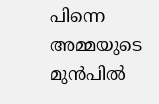പിന്നെ അമ്മയുടെ മുന്‍പില്‍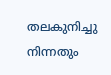തലകുനിച്ചു നിന്നതും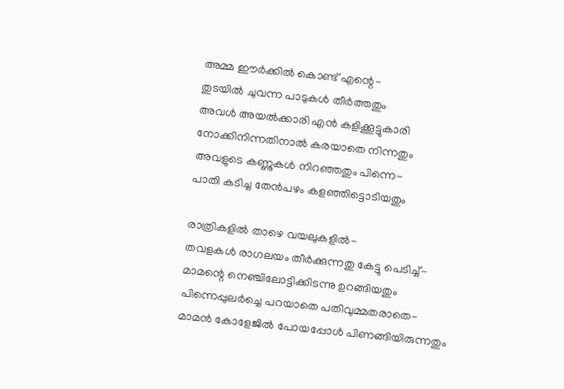അമ്മ ഈര്‍ക്കില്‍ കൊണ്ട് എന്റെ-
തുടയില്‍ ചുവന്ന പാടുകള്‍ തീര്‍ത്തതും
അവള്‍ അയല്‍ക്കാരി എന്‍ കളിക്കൂട്ടുകാരി
നോക്കിനിന്നതിനാല്‍ കരയാതെ നിന്നതും
അവളുടെ കണ്ണുകള്‍ നിറഞ്ഞതും പിന്നെ-
പാതി കടിച്ച തേന്‍പഴം കളഞ്ഞിട്ടൊടിയതും

രാത്രികളില്‍ താഴെ വയലുകളില്‍-
തവളകള്‍ രാഗലയം തീര്‍ക്കുന്നതു കേട്ടു പെടിച്ച്-
മാമന്റെ നെഞ്ചിലോട്ടിക്കിടന്നു ഉറങ്ങിയതും
പിന്നെപ്പുലര്‍ച്ചെ പറയാതെ പതിവുമ്മതരാതെ-
മാമന്‍ കോളേജില്‍ പോയപ്പോള്‍ പിണങ്ങിയിരുന്നതും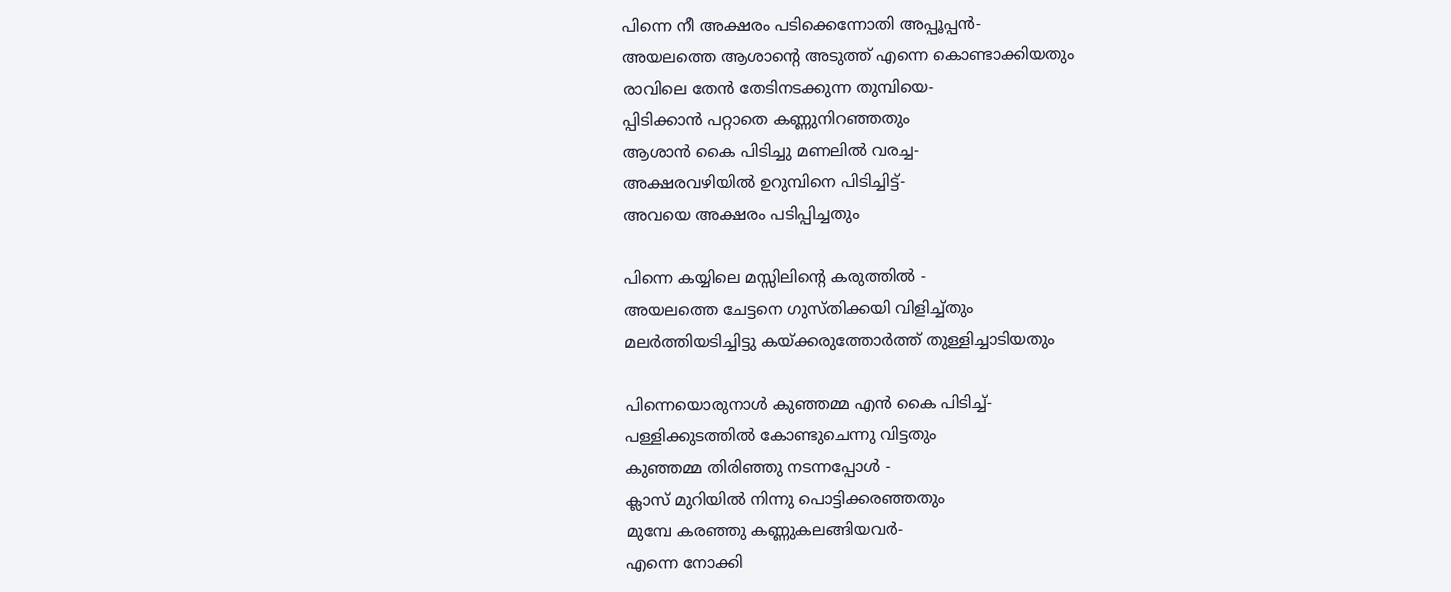പിന്നെ നീ അക്ഷരം പടിക്കെന്നോതി അപ്പൂപ്പന്‍-
അയലത്തെ ആശാന്റെ അടുത്ത് എന്നെ കൊണ്ടാക്കിയതും
രാവിലെ തേന്‍ തേടിനടക്കുന്ന തുമ്പിയെ-
പ്പിടിക്കാന്‍ പറ്റാതെ കണ്ണുനിറഞ്ഞതും
ആശാന്‍ കൈ പിടിച്ചു മണലില്‍ വരച്ച-
അക്ഷരവഴിയില്‍ ഉറുമ്പിനെ പിടിച്ചിട്ട്-
അവയെ അക്ഷരം പടിപ്പിച്ചതും

പിന്നെ കയ്യിലെ മസ്സിലിന്റെ കരുത്തില്‍ -
അയലത്തെ ചേട്ടനെ ഗുസ്തിക്കയി വിളിച്ച്തും
മലര്‍ത്തിയടിച്ചിട്ടു കയ്ക്കരുത്തോര്‍ത്ത് തുള്ളിച്ചാടിയതും

പിന്നെയൊരുനാള്‍ കുഞ്ഞമ്മ എന്‍ കൈ പിടിച്ച്-
പള്ളിക്കുടത്തില്‍ കോണ്ടുചെന്നു വിട്ടതും
കുഞ്ഞമ്മ തിരിഞ്ഞു നടന്നപ്പോള്‍ -
ക്ലാസ് മുറിയില്‍ നിന്നു പൊട്ടിക്കരഞ്ഞതും
മുമ്പേ കരഞ്ഞു കണ്ണുകലങ്ങിയവര്‍-
എന്നെ നോക്കി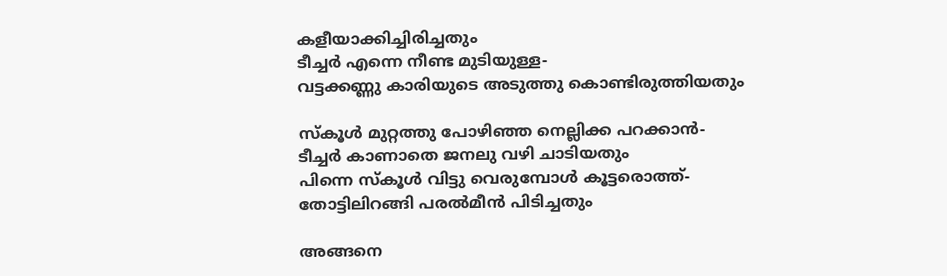കളീയാക്കിച്ചിരിച്ചതും
ടീച്ചര്‍ എന്നെ നീണ്ട മുടിയുള്ള-
വട്ടക്കണ്ണു കാരിയുടെ അടുത്തു കൊണ്ടിരുത്തിയതും

സ്കൂള്‍ മുറ്റത്തു പോഴിഞ്ഞ നെല്ലിക്ക പറക്കാന്‍-
ടീച്ചര്‍ കാണാതെ ജനലു വഴി ചാടിയതും
പിന്നെ സ്കൂള്‍ വിട്ടു വെരുമ്പോള്‍ കൂട്ടരൊത്ത്-
തോട്ടിലിറങ്ങി പരല്‍മീന്‍ പിടിച്ചതും

അങ്ങനെ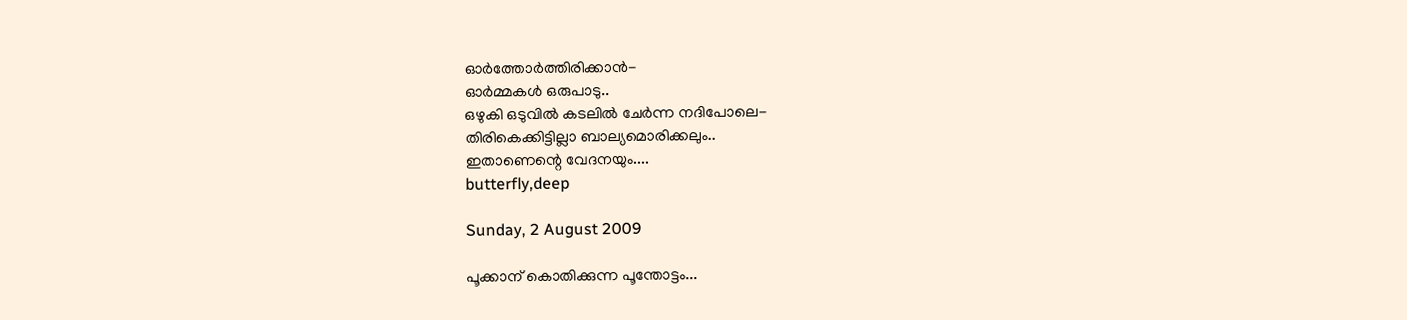ഓര്‍ത്തോര്‍ത്തിരിക്കാന്‍-
ഓര്‍മ്മകള്‍ ഒരുപാടു..
ഒഴുകി ഒടുവില്‍ കടലില്‍ ചേര്‍ന്ന നദിപോലെ-
തിരികെക്കിട്ടില്ലാ ബാല്യമൊരിക്കലും..
ഇതാണെന്റെ വേദനയും....
butterfly,deep

Sunday, 2 August 2009

പൂക്കാന് കൊതിക്കുന്ന പൂന്തോട്ടം...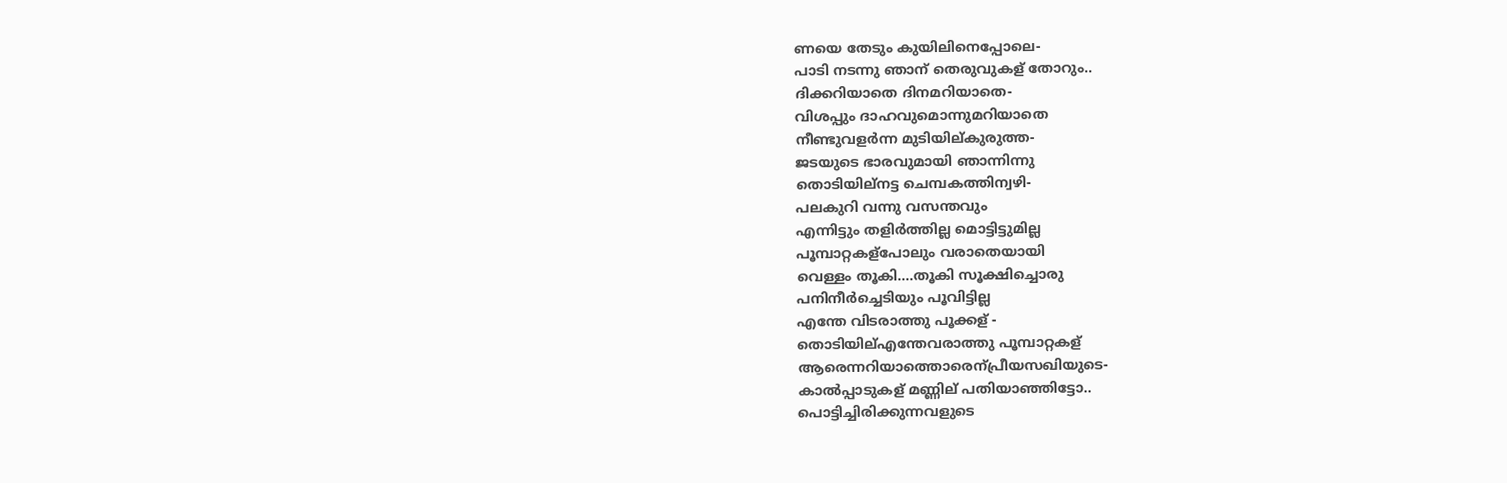ണയെ തേടും കുയിലിനെപ്പോലെ-
പാടി നടന്നു ഞാന് തെരുവുകള് തോറും..
ദിക്കറിയാതെ ദിനമറിയാതെ-
വിശപ്പും ദാഹവുമൊന്നുമറിയാതെ
നീണ്ടുവളര്‍ന്ന മുടിയില്കുരുത്ത-
ജടയുടെ ഭാരവുമായി ഞാന്നിന്നു
തൊടിയില്നട്ട ചെമ്പകത്തിന്വഴി-
പലകുറി വന്നു വസന്തവും
എന്നിട്ടും തളിര്‍ത്തില്ല മൊട്ടിട്ടുമില്ല
പൂമ്പാറ്റകള്പോലും വരാതെയായി
വെള്ളം തൂകി....തൂകി സൂക്ഷിച്ചൊരു
പനിനീര്‍ച്ചെടിയും പൂവിട്ടില്ല
എന്തേ വിടരാത്തു പൂക്കള് -
തൊടിയില്എന്തേവരാത്തു പൂമ്പാറ്റകള്
ആരെന്നറിയാത്തൊരെന്പ്രീയസഖിയുടെ-
കാല്‍പ്പാടുകള് മണ്ണില് പതിയാഞ്ഞിട്ടോ..
പൊട്ടിച്ചിരിക്കുന്നവളുടെ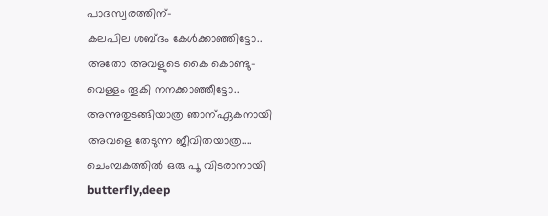പാദസ്വരത്തിന്-
കലപില ശബ്ദം കേള്‍ക്കാഞ്ഞിട്ടോ..
അതോ അവളുടെ കൈ കൊണ്ടു-
വെള്ളം തൂകി നനക്കാഞ്ഞീട്ടോ..
അന്നുതുടങ്ങിയാത്ര ഞാന്ഏകനായി
അവളെ തേടുന്ന ജീവിതയാത്ര....
ചെംമ്പകത്തില്‍ ഒരു പൂ വിടരാനായി
butterfly,deep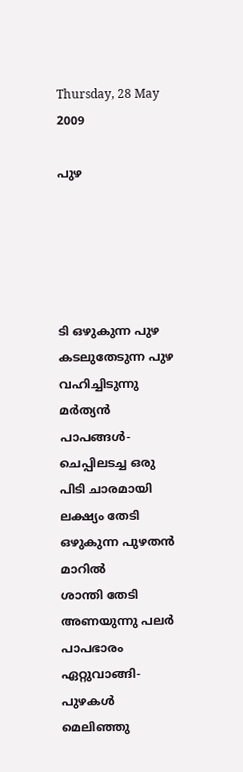Thursday, 28 May 2009

പുഴ





ടി ഒഴുകുന്ന പുഴ
കടലുതേടുന്ന പുഴ
വഹിച്ചിടുന്നു മര്‍ത്യന്‍ പാപങ്ങള്‍-
ചെപ്പിലടച്ച ഒരു പിടി ചാരമായി
ലക്ഷ്യം തേടി ഒഴുകുന്ന പുഴതന്‍ മാറില്‍
ശാന്തി തേടി അണയുന്നു പലര്‍
പാപഭാരം ഏറ്റുവാങ്ങി-
പുഴകള്‍ മെലിഞ്ഞു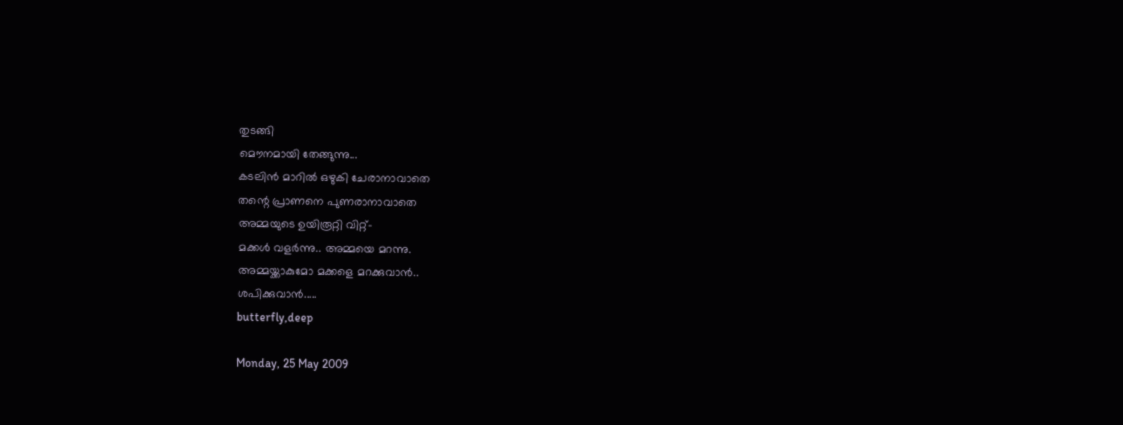തുടങ്ങി
മൌനമായി തേങ്ങുന്നു...
കടലിന്‍ മാറില്‍ ഒഴുകി ചേരാനാവാതെ
തന്റെ പ്രാണനെ പുണരാനാവാതെ
അമ്മയുടെ ഉയിരൂറ്റി വിറ്റ്-
മക്കള്‍ വളര്‍ന്നു.. അമ്മയെ മറന്നു.
അമ്മയ്ക്കാകുമോ മക്കളെ മറക്കുവാന്‍..
ശപിക്കുവാന്‍.....
butterfly,deep

Monday, 25 May 2009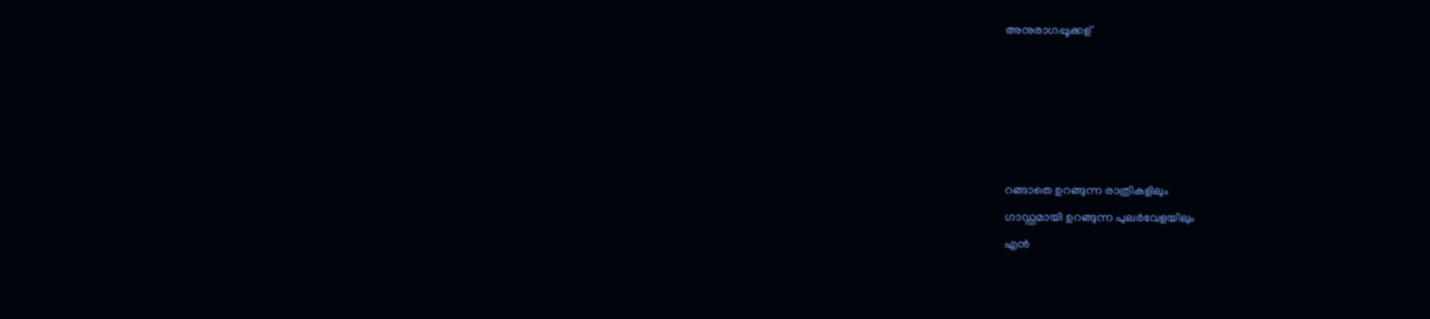അനുരാഗപ്പൂക്കള്





റങ്ങാതെ ഉറങ്ങുന്ന രാത്രികളിലും
ഗാഡ്ഡമായി ഉറങ്ങുന്ന പുലര്‍വേളയിലും
എന്‍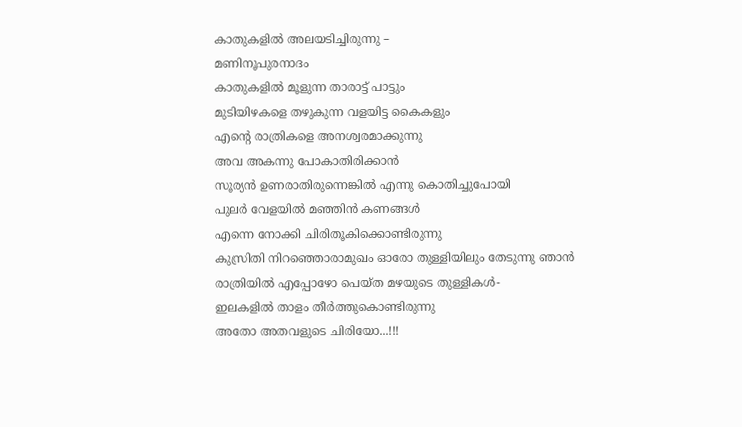കാതുകളില്‍ അലയടിച്ചിരുന്നു –
മണിനൂപുരനാദം
കാതുകളില്‍ മൂളുന്ന താരാട്ട് പാട്ടും
മുടിയിഴകളെ തഴുകുന്ന വളയിട്ട കൈകളും
എന്റെ രാത്രികളെ അനശ്വരമാക്കുന്നു
അവ അകന്നു പോകാതിരിക്കാന്‍
സൂര്യന്‍ ഉണരാതിരുന്നെങ്കില്‍ എന്നു കൊതിച്ചുപോയി
പുലര്‍ വേളയില്‍ മഞ്ഞിന്‍ കണങ്ങള്‍
എന്നെ നോക്കി ചിരിതൂകിക്കൊണ്ടിരുന്നു
കുസ്രിതി നിറഞ്ഞൊരാമുഖം ഓരോ തുള്ളിയിലും തേടുന്നു ഞാന്‍
രാത്രിയില്‍ എപ്പോഴോ പെയ്ത മഴയുടെ തുള്ളികള്‍-
ഇലകളില്‍ താളം തീര്‍ത്തുകൊണ്ടിരുന്നു
അതോ അതവളുടെ ചിരിയോ...!!!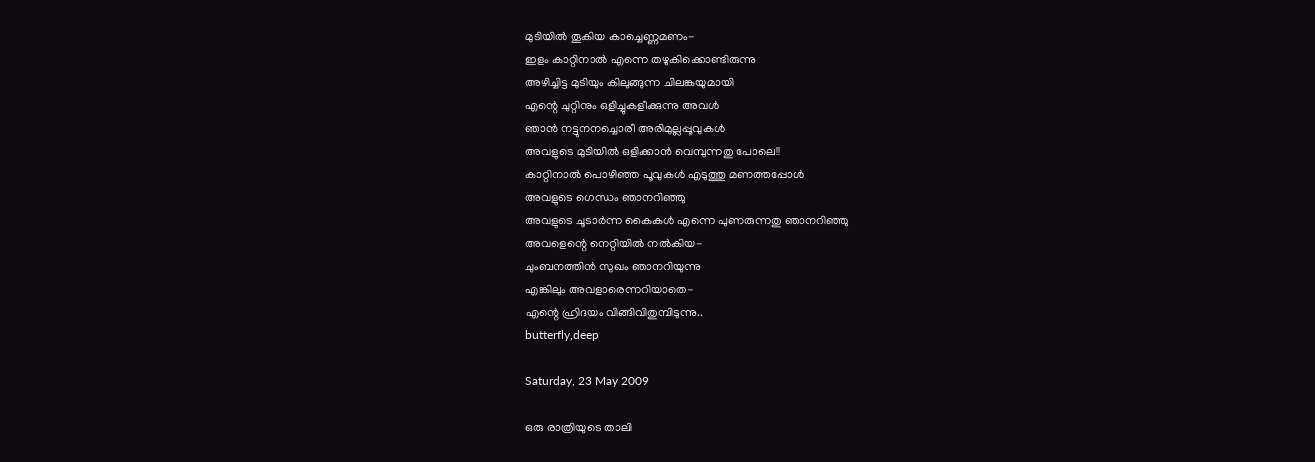മുടിയില്‍ തൂകിയ കാച്ചെണ്ണമണം-
ഇളം കാറ്റിനാല്‍ എന്നെ തഴുകിക്കൊണ്ടിരുന്നു
അഴിച്ചിട്ട മുടിയും കിലുങ്ങുന്ന ചിലങ്കയുമായി
എന്റെ ചുറ്റിനും ഒളിച്ചുകളീക്കുന്നു അവള്‍
ഞാന്‍ നട്ടുനനച്ചൊരീ അരിമുല്ലപ്പൂവുകള്‍
അവളുടെ മുടിയില്‍ ഒളിക്കാന്‍ വെമ്പുന്നതു പോലെ!!
കാറ്റിനാല്‍ പൊഴിഞ്ഞ പൂവുകള്‍ എടുത്തു മണത്തപ്പോള്‍
അവളുടെ ഗെന്ധം ഞാനറിഞ്ഞു
അവളുടെ ചൂടാര്‍ന്ന കൈകള്‍ എന്നെ പുണരുന്നതു ഞാനറിഞ്ഞു
അവളെന്റെ നെറ്റിയില്‍ നല്‍കിയ-
ചുംബനത്തിന്‍ സുഖം ഞാനറിയുന്നു
എങ്കിലും അവളാരെന്നറിയാതെ-
എന്റെ ഹ്രിദയം വിങ്ങിവിതുമ്പിടുന്നു..
butterfly,deep

Saturday, 23 May 2009

ഒരു രാത്രിയുടെ താലി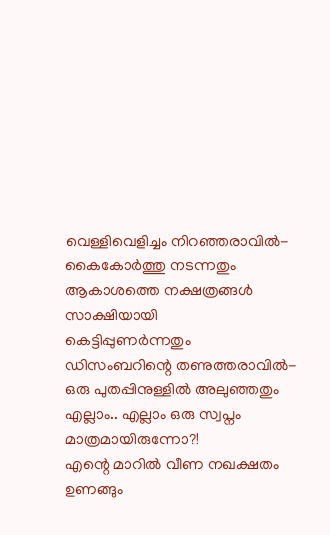വെള്ളിവെളിച്ചം നിറഞ്ഞരാവില്‍-
കൈകോര്‍ത്തു നടന്നതും
ആകാശത്തെ നക്ഷത്രങ്ങള്‍ സാക്ഷിയായി
കെട്ടിപ്പുണര്‍ന്നതും
ഡിസംബറിന്റെ തണുത്തരാവില്‍-
ഒരു പുതപ്പിനുള്ളില്‍ അലുഞ്ഞതും
എല്ലാം.. എല്ലാം ഒരു സ്വപ്നം മാത്രമായിരുന്നോ?!
എന്റെ മാറില്‍ വീണ നഖക്ഷതം ഉണങ്ങും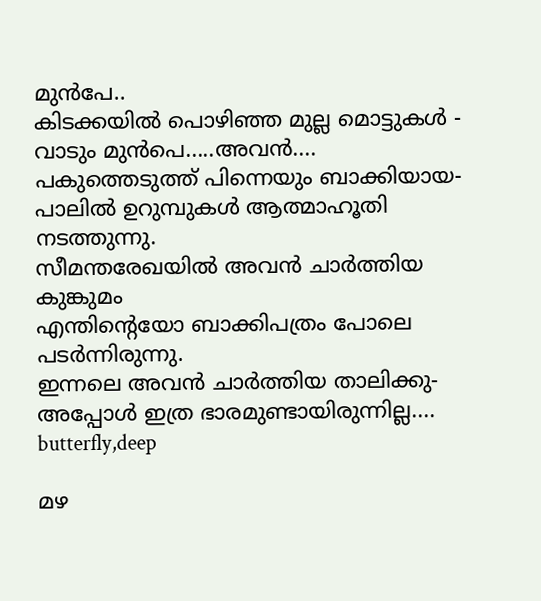മുന്‍പേ..
കിടക്കയില്‍ പൊഴിഞ്ഞ മുല്ല മൊട്ടുകള്‍ -
വാടും മുന്‍പെ.....അവന്‍....
പകുത്തെടുത്ത് പിന്നെയും ബാക്കിയായ-
പാലില്‍ ഉറുമ്പുകള്‍ ആത്മാഹൂതി നടത്തുന്നു.
സീമന്തരേഖയില്‍ അവന്‍ ചാര്‍ത്തിയ കുങ്കുമം
എന്തിന്റെയോ ബാക്കിപത്രം പോലെ പടര്‍ന്നിരുന്നു.
ഇന്നലെ അവന്‍ ചാര്‍ത്തിയ താലിക്കു-
അപ്പോള്‍ ഇത്ര ഭാരമുണ്ടായിരുന്നില്ല....
butterfly,deep

മഴ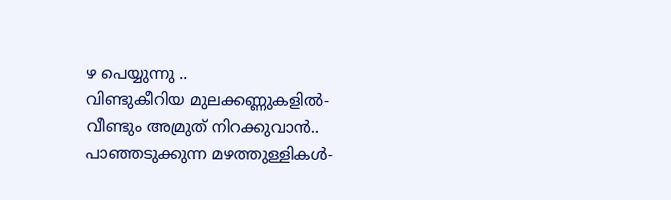ഴ പെയ്യുന്നു ..
വിണ്ടുകീറിയ മുലക്കണ്ണുകളില്‍-
വീണ്ടും അമ്രുത് നിറക്കുവാന്‍..
പാഞ്ഞടുക്കുന്ന മഴത്തുള്ളികള്‍-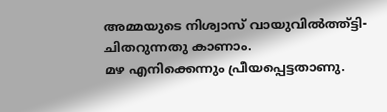അമ്മയുടെ നിശ്വാസ് വായുവില്‍ത്ത്ട്ടി-
ചിതറുന്നതു കാണാം.
മഴ എനിക്കെന്നും പ്രീയപ്പെട്ടതാണു.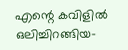എന്റെ കവിളില്‍ ഒലിച്ചിറങ്ങിയ-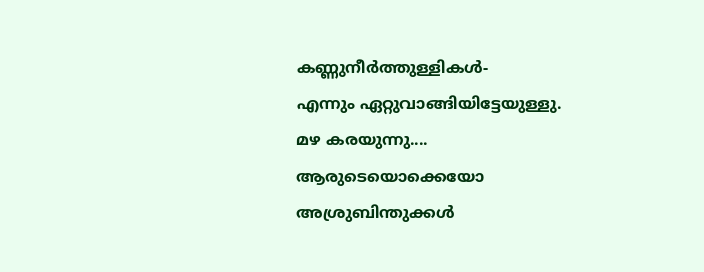കണ്ണുനീര്‍ത്തുള്ളികള്‍-
എന്നും ഏറ്റുവാങ്ങിയിട്ടേയുള്ളു.
മഴ കരയുന്നു....
ആരുടെയൊക്കെയോ അശ്രുബിന്തുക്കള്‍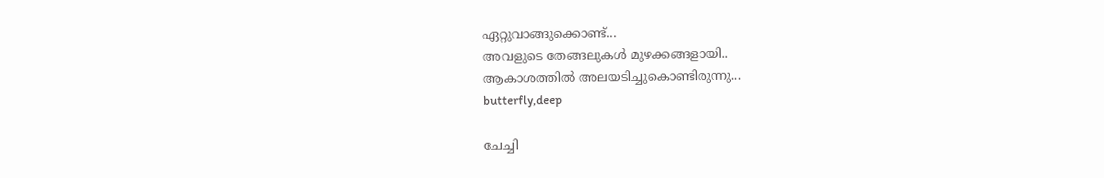ഏറ്റുവാങ്ങുക്കൊണ്ട്...
അവളുടെ തേങ്ങലുകള്‍ മുഴക്കങ്ങളായി..
ആകാശത്തില്‍ അലയടിച്ചുകൊണ്ടിരുന്നു...
butterfly,deep

ചേച്ചി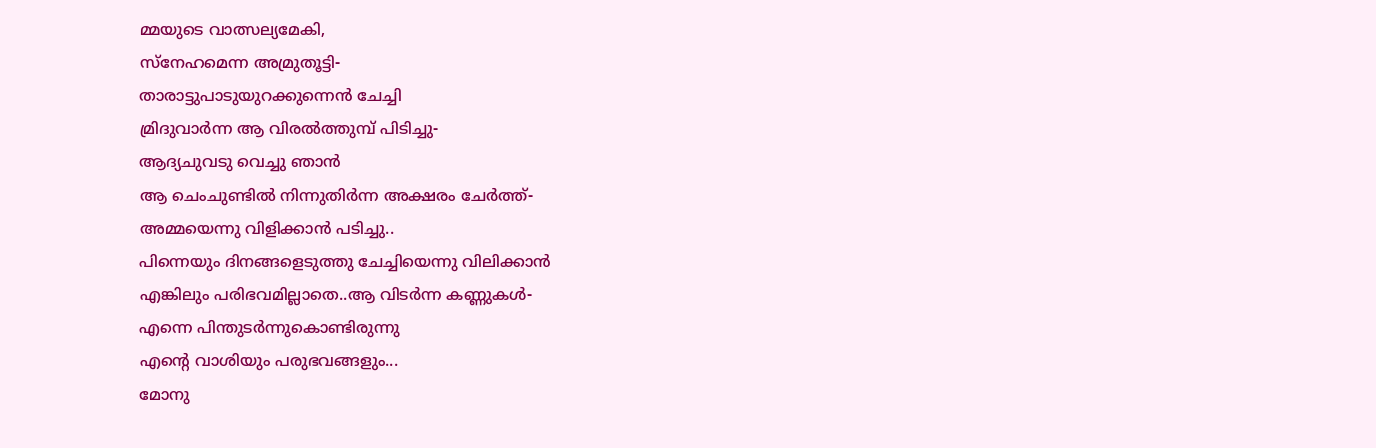മ്മയുടെ വാത്സല്യമേകി,
സ്നേഹമെന്ന അമ്രുതൂട്ടി-
താരാട്ടുപാടുയുറക്കുന്നെന്‍ ചേച്ചി
മ്രിദുവാര്‍ന്ന ആ വിരല്‍ത്തുമ്പ് പിടിച്ചു-
ആദ്യചുവടു വെച്ചു ഞാന്‍
ആ ചെംചുണ്ടില്‍ നിന്നുതിര്‍ന്ന അക്ഷരം ചേര്‍ത്ത്-
അമ്മയെന്നു വിളിക്കാന്‍ പടിച്ചു..
പിന്നെയും ദിനങ്ങളെടുത്തു ചേച്ചിയെന്നു വിലിക്കാന്‍
എങ്കിലും പരിഭവമില്ലാതെ..ആ വിടര്‍ന്ന കണ്ണുകള്‍-
എന്നെ പിന്തുടര്‍ന്നുകൊണ്ടിരുന്നു
എന്റെ വാശിയും പരുഭവങ്ങളും...
മോനു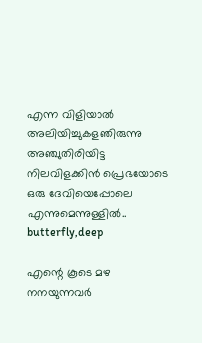എന്ന വിളിയാല്‍ അലിയിച്ചുകളഞിരുന്നു
അഞ്ചുതിരിയിട്ട നിലവിളക്കിന്‍ പ്രെഭയോടെ
ഒരു ദേവിയെപ്പോലെ എന്നുമെന്നുള്ളില്‍..
butterfly,deep

എന്റെ കൂടെ മഴ നനയുന്നവര്‍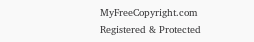MyFreeCopyright.com Registered & Protected